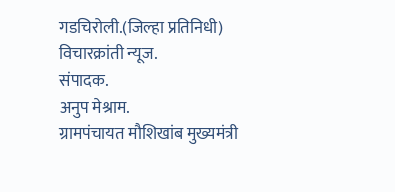गडचिरोली.(जिल्हा प्रतिनिधी)
विचारक्रांती न्यूज.
संपादक.
अनुप मेश्राम.
ग्रामपंचायत मौशिखांब मुख्यमंत्री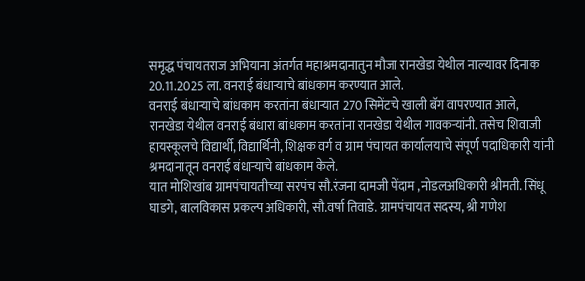समृद्ध पंचायतराज अभियाना अंतर्गत महाश्रमदानातुन मौजा रानखेडा येथील नाल्यावर दिनाक 20.11.2025 ला. वनराई बंधाऱ्याचे बांधकाम करण्यात आले.
वनराई बंधाऱ्याचे बांधकाम करतांना बंधाऱ्यात 270 सिमेंटचे खाली बॅग वापरण्यात आले,
रानखेडा येथील वनराई बंधारा बांधकाम करतांना रानखेडा येथील गावकऱ्यांनी. तसेच शिवाजी हायस्कूलचे विद्यार्थी, विद्यार्थिनी, शिक्षक वर्ग व ग्राम पंचायत कार्यालयाचे संपूर्ण पदाधिकारी यांनी श्रमदानातून वनराई बंधाऱ्याचे बांधकाम केले.
यात मोशिखांब ग्रामपंचायतीच्या सरपंच सौ.रंजना दामजी पेंदाम ,नोडलअधिकारी श्रीमती. सिंधू घाडगे, बालविकास प्रकल्प अधिकारी, सौ.वर्षा तिवाडे. ग्रामपंचायत सदस्य, श्री गणेश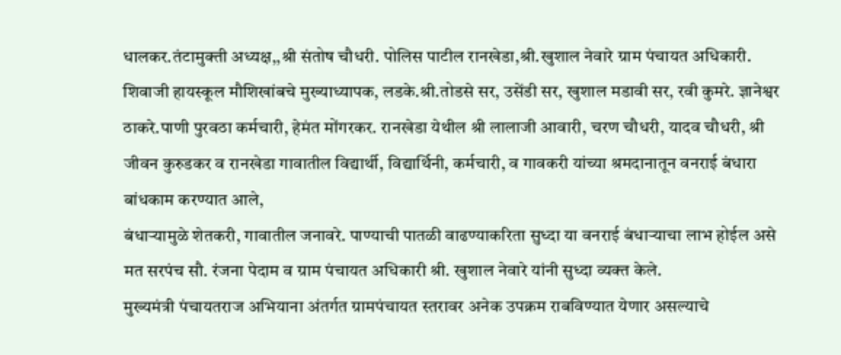धालकर.तंटामुक्ती अध्यक्ष,,श्री संतोष चौधरी. पोलिस पाटील रानखेडा,श्री.खुशाल नेवारे ग्राम पंचायत अधिकारी. शिवाजी हायस्कूल मौशिखांबचे मुख्याध्यापक, लडके.श्री.तोडसे सर, उसेंडी सर, खुशाल मडावी सर, रवी कुमरे. ज्ञानेश्वर ठाकरे.पाणी पुरवठा कर्मचारी, हेमंत मोंगरकर. रानखेडा येथील श्री लालाजी आवारी, चरण चौधरी, यादव चौधरी, श्री जीवन कुरुडकर व रानखेडा गावातील विद्यार्थी, विद्यार्थिनी, कर्मचारी, व गावकरी यांच्या श्रमदानातून वनराई बंधारा बांधकाम करण्यात आले,
बंधाऱ्यामुळे शेतकरी, गावातील जनावरे. पाण्याची पातळी वाढण्याकरिता सुध्दा या वनराई बंधाऱ्याचा लाभ होईल असे मत सरपंच सौ. रंजना पेदाम व ग्राम पंचायत अधिकारी श्री. खुशाल नेवारे यांनी सुध्दा व्यक्त केले.
मुख्यमंत्री पंचायतराज अभियाना अंतर्गत ग्रामपंचायत स्तरावर अनेक उपक्रम राबविण्यात येणार असल्याचे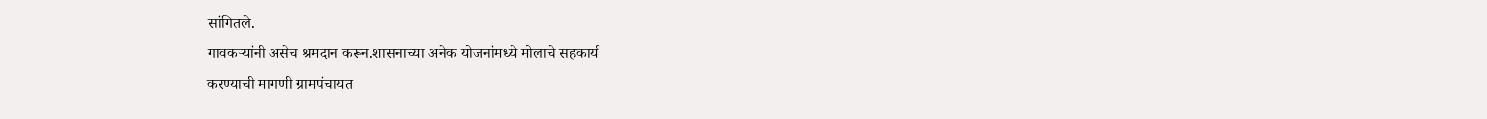सांगितले.
गावकऱ्यांनी असेच श्रमदान करून.शासनाच्या अनेक योजनांमध्ये मोलाचे सहकार्य
करण्याची मागणी ग्रामपंचायत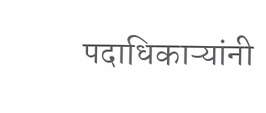पदाधिकाऱ्यांनी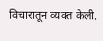विचारातून व्यक्त केली.